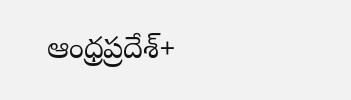ఆంధ్రప్రదేశ్+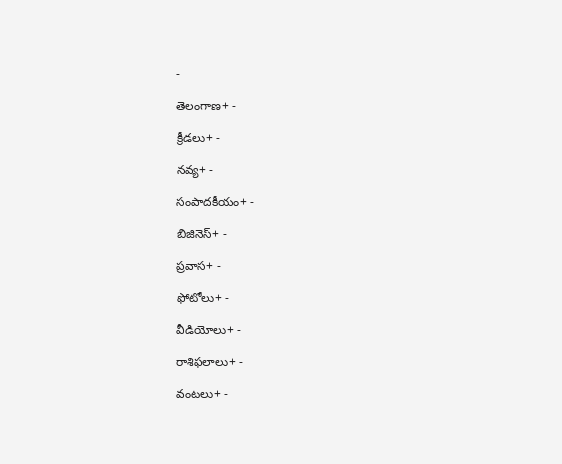-

తెలంగాణ+ -

క్రీడలు+ -

నవ్య+ -

సంపాదకీయం+ -

బిజినెస్+ -

ప్రవాస+ -

ఫోటోలు+ -

వీడియోలు+ -

రాశిఫలాలు+ -

వంటలు+ -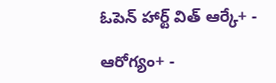ఓపెన్ హార్ట్ విత్ ఆర్కే+ -

ఆరోగ్యం+ -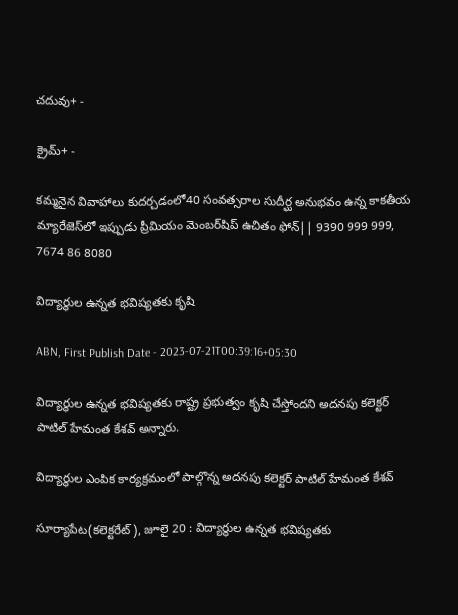చదువు+ -

క్రైమ్+ -

కమ్మనైన వివాహాలు కుదర్చడంలో40 సంవత్సరాల సుదీర్ఘ అనుభవం ఉన్న కాకతీయ మ్యారేజెస్‌లో ఇప్పుడు ప్రీమియం మెంబర్‌షిప్‌ ఉచితం ఫోన్|| 9390 999 999, 7674 86 8080

విద్యార్థుల ఉన్నత భవిష్యతకు కృషి

ABN, First Publish Date - 2023-07-21T00:39:16+05:30

విద్యార్థుల ఉన్నత భవిష్యతకు రాష్ట్ర ప్రభుత్వం కృషి చేస్తోందని అదనపు కలెక్టర్‌ పాటిల్‌ హేమంత కేశవ్‌ అన్నారు.

విద్యార్థుల ఎంపిక కార్యక్రమంలో పాల్గొన్న అదనపు కలెక్టర్‌ పాటిల్‌ హేమంత కేశవ్‌

సూర్యాపేట(కలెక్టరేట్‌), జూలై 20 : విద్యార్థుల ఉన్నత భవిష్యతకు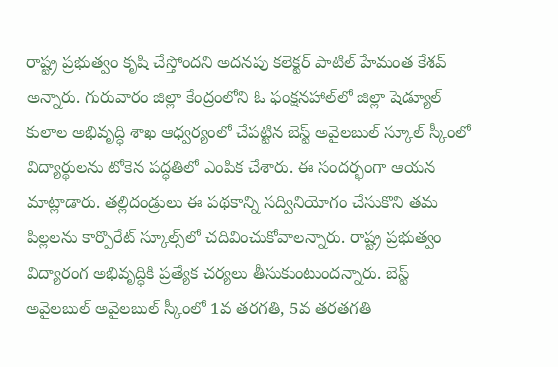రాష్ట్ర ప్రభుత్వం కృషి చేస్తోందని అదనపు కలెక్టర్‌ పాటిల్‌ హేమంత కేశవ్‌ అన్నారు. గురువారం జిల్లా కేంద్రంలోని ఓ ఫంక్షనహాల్‌లో జిల్లా షెడ్యూల్‌ కులాల అభివృద్ధి శాఖ ఆధ్వర్యంలో చేపట్టిన బెస్ట్‌ అవైలబుల్‌ స్కూల్‌ స్కీంలో విద్యార్థులను టోకెన పద్ధతిలో ఎంపిక చేశారు. ఈ సందర్భంగా ఆయన మాట్లాడారు. తల్లిదండ్రులు ఈ పథకాన్ని సద్వినియోగం చేసుకొని తమ పిల్లలను కార్పొరేట్‌ స్కూల్స్‌లో చదివించుకోవాలన్నారు. రాష్ట్ర ప్రభుత్వం విద్యారంగ అభివృద్ధికి ప్రత్యేక చర్యలు తీసుకుంటుందన్నారు. బెస్ట్‌ అవైలబుల్‌ అవైలబుల్‌ స్కీంలో 1వ తరగతి, 5వ తరతగతి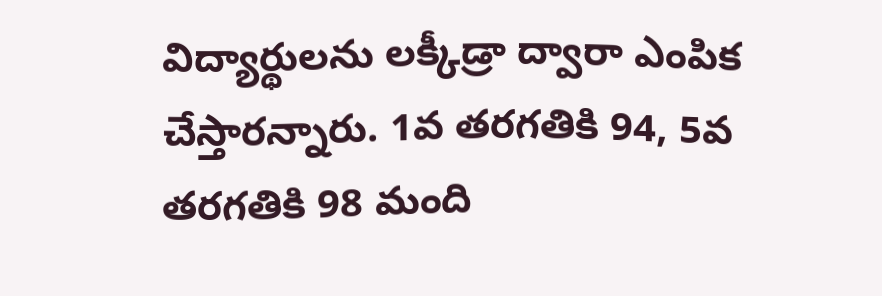విద్యార్థులను లక్కీడ్రా ద్వారా ఎంపిక చేస్తారన్నారు. 1వ తరగతికి 94, 5వ తరగతికి 98 మంది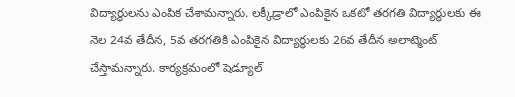విద్యార్థులను ఎంపిక చేశామన్నారు. లక్కీడ్రాలో ఎంపికైన ఒకటో తరగతి విద్యార్థులకు ఈ నెల 24వ తేదీన, 5వ తరగతికి ఎంపికైన విద్యార్థులకు 26వ తేదీన అలాట్మెంట్‌ చేస్తామన్నారు. కార్యక్రమంలో షెడ్యూల్‌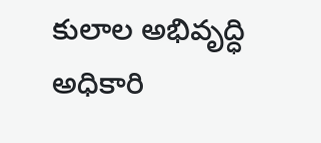కులాల అభివృద్ధి అధికారి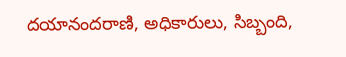దయానందరాణి, అధికారులు, సిబ్బంది,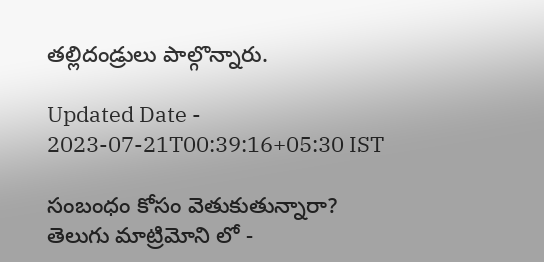తల్లిదండ్రులు పాల్గొన్నారు.

Updated Date - 2023-07-21T00:39:16+05:30 IST

సంబంధం కోసం వెతుకుతున్నారా? తెలుగు మాట్రిమోని లో -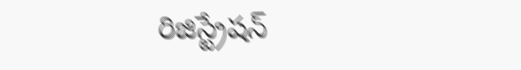రిజిస్ట్రేషన్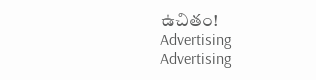ఉచితం!
Advertising
Advertising